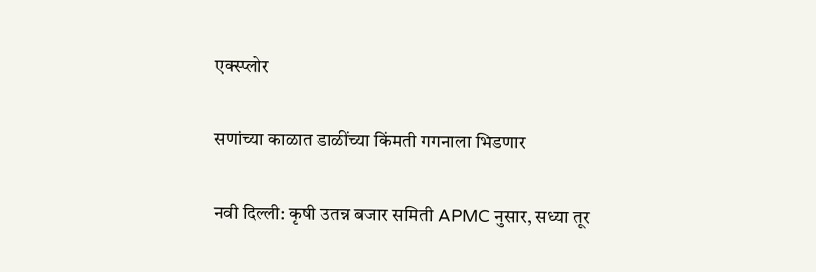एक्स्प्लोर

सणांच्या काळात डाळींच्या किंमती गगनाला भिडणार

नवी दिल्ली: कृषी उतन्न बजार समिती APMC नुसार, सध्या तूर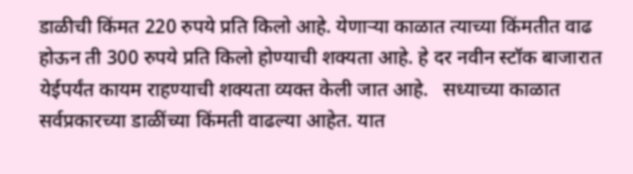डाळीची किंमत 220 रुपये प्रति किलो आहे. येणाऱ्या काळात त्याच्या किंमतीत वाढ होऊन ती 300 रुपये प्रति किलो होण्याची शक्यता आहे. हे दर नवीन स्टॉक बाजारात येईपर्यंत कायम राहण्याची शक्यता व्यक्त केली जात आहे.   सध्याच्या काळात सर्वप्रकारच्या डाळींच्या किंमती वाढल्या आहेत. यात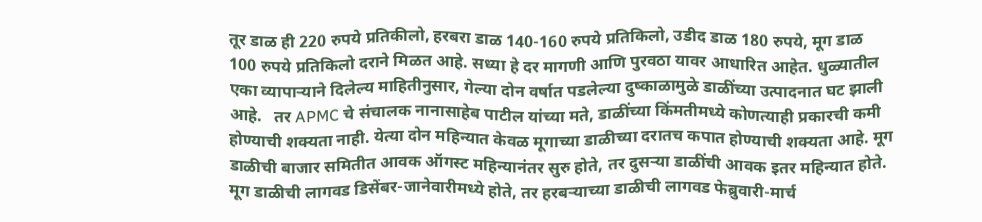तूर डाळ ही 220 रुपये प्रतिकीलो, हरबरा डाळ 140-160 रुपये प्रतिकिलो, उडीद डाळ 180 रुपये, मूग डाळ 100 रुपये प्रतिकिलो दराने मिळत आहे. सध्या हे दर मागणी आणि पुरवठा यावर आधारित आहेत. धुळ्यातील एका व्यापाऱ्याने दिलेल्य माहितीनुसार, गेल्या दोन वर्षात पडलेल्या दुष्काळामुळे डाळींच्या उत्पादनात घट झाली आहे.   तर APMC चे संचालक नानासाहेब पाटील यांच्या मते, डाळींच्या किंमतीमध्ये कोणत्याही प्रकारची कमी होण्याची शक्यता नाही. येत्या दोन महिन्यात केवळ मूगाच्या डाळीच्या दरातच कपात होण्याची शक्यता आहे. मूग डाळीची बाजार समितीत आवक ऑगस्ट महिन्यानंतर सुरु होते, तर दुसऱ्या डाळींची आवक इतर महिन्यात होते. मूग डाळीची लागवड डिसेंबर-जानेवारीमध्ये होते, तर हरबऱ्याच्या डाळीची लागवड फेब्रुवारी-मार्च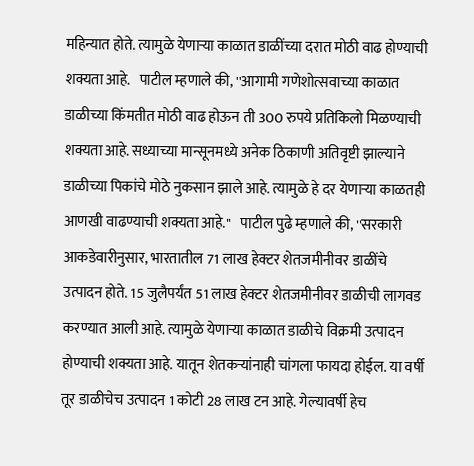महिन्यात होते. त्यामुळे येणाऱ्या काळात डाळींच्या दरात मोठी वाढ होण्याची शक्यता आहे.   पाटील म्हणाले की, ''आगामी गणेशोत्सवाच्या काळात डाळीच्या किंमतीत मोठी वाढ होऊन ती 300 रुपये प्रतिकिलो मिळण्याची शक्यता आहे. सध्याच्या मान्सूनमध्ये अनेक ठिकाणी अतिवृष्टी झाल्याने डाळीच्या पिकांचे मोठे नुकसान झाले आहे. त्यामुळे हे दर येणाऱ्या काळतही आणखी वाढण्याची शक्यता आहे.''   पाटील पुढे म्हणाले की, ''सरकारी आकडेवारीनुसार, भारतातील 71 लाख हेक्टर शेतजमीनीवर डाळींचे उत्पादन होते. 15 जुलैपर्यंत 51 लाख हेक्टर शेतजमीनीवर डाळीची लागवड करण्यात आली आहे. त्यामुळे येणाऱ्या काळात डाळीचे विक्रमी उत्पादन होण्याची शक्यता आहे. यातून शेतकऱ्यांनाही चांगला फायदा होईल. या वर्षी तूर डाळीचेच उत्पादन 1 कोटी 28 लाख टन आहे. गेल्यावर्षी हेच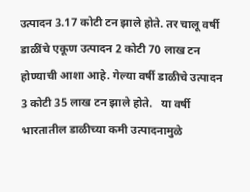उत्पादन 3.17 कोटी टन झाले होते. तर चालू वर्षी डाळींचे एकूण उत्पादन 2 कोटी 70 लाख टन होण्याची आशा आहे. गेल्या वर्षी डाळीचे उत्पादन 3 कोटी 35 लाख टन झाले होते.   या वर्षी भारतातील डाळीच्या कमी उत्पादनामुळे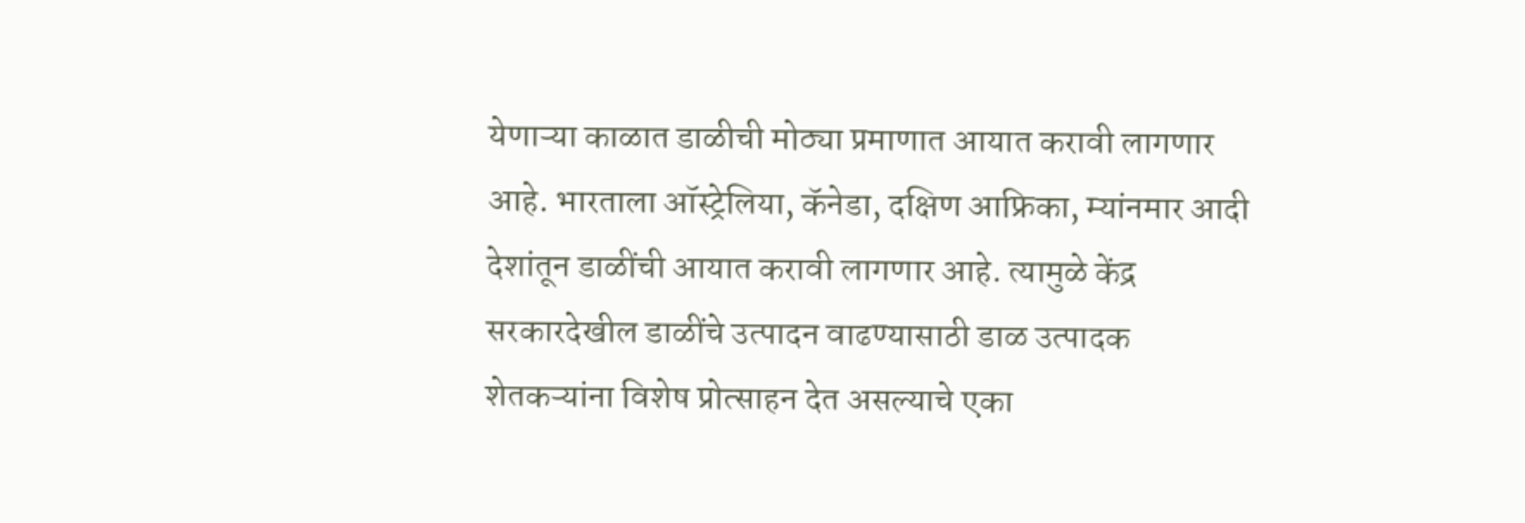येणाऱ्या काळात डाळीची मोठ्या प्रमाणात आयात करावी लागणार आहे. भारताला ऑस्ट्रेलिया, कॅनेडा, दक्षिण आफ्रिका, म्यांनमार आदी देशांतून डाळींची आयात करावी लागणार आहे. त्यामुळे केंद्र सरकारदेखील डाळींचे उत्पादन वाढण्यासाठी डाळ उत्पादक शेतकऱ्यांना विशेष प्रोत्साहन देत असल्याचे एका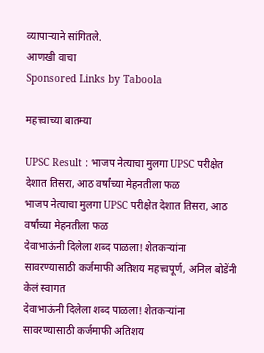व्यापाऱ्याने सांगितले.
आणखी वाचा
Sponsored Links by Taboola

महत्त्वाच्या बातम्या

UPSC Result : भाजप नेत्याचा मुलगा UPSC परीक्षेत देशात तिसरा, आठ वर्षांच्या मेहनतीला फळ
भाजप नेत्याचा मुलगा UPSC परीक्षेत देशात तिसरा, आठ वर्षांच्या मेहनतीला फळ
देवाभाऊंनी दिलेला शब्द पाळला! शेतकऱ्यांना सावरण्यासाठी कर्जमाफी अतिशय महत्त्वपूर्ण, अनिल बोडेंनी केलं स्वागत
देवाभाऊंनी दिलेला शब्द पाळला! शेतकऱ्यांना सावरण्यासाठी कर्जमाफी अतिशय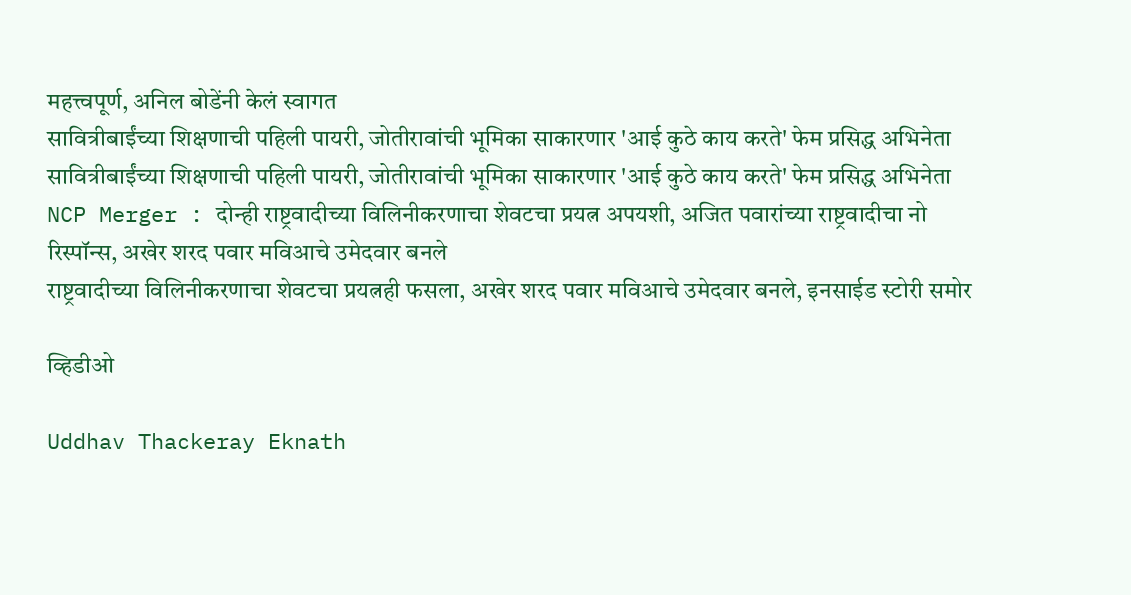महत्त्वपूर्ण, अनिल बोडेंनी केलं स्वागत
सावित्रीबाईंच्या शिक्षणाची पहिली पायरी, जोतीरावांची भूमिका साकारणार 'आई कुठे काय करते' फेम प्रसिद्ध अभिनेता
सावित्रीबाईंच्या शिक्षणाची पहिली पायरी, जोतीरावांची भूमिका साकारणार 'आई कुठे काय करते' फेम प्रसिद्ध अभिनेता
NCP Merger : दोन्ही राष्ट्रवादीच्या विलिनीकरणाचा शेवटचा प्रयत्न अपयशी, अजित पवारांच्या राष्ट्रवादीचा नो रिस्पॉन्स, अखेर शरद पवार मविआचे उमेदवार बनले
राष्ट्रवादीच्या विलिनीकरणाचा शेवटचा प्रयत्नही फसला, अखेर शरद पवार मविआचे उमेदवार बनले, इनसाईड स्टोरी समोर

व्हिडीओ

Uddhav Thackeray Eknath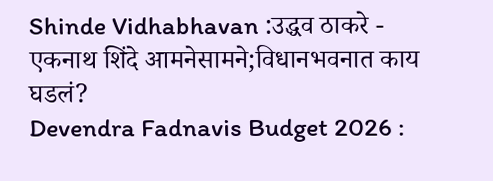Shinde Vidhabhavan :उद्धव ठाकरे - एकनाथ शिंदे आमनेसामने;विधानभवनात काय घडलं?
Devendra Fadnavis Budget 2026 :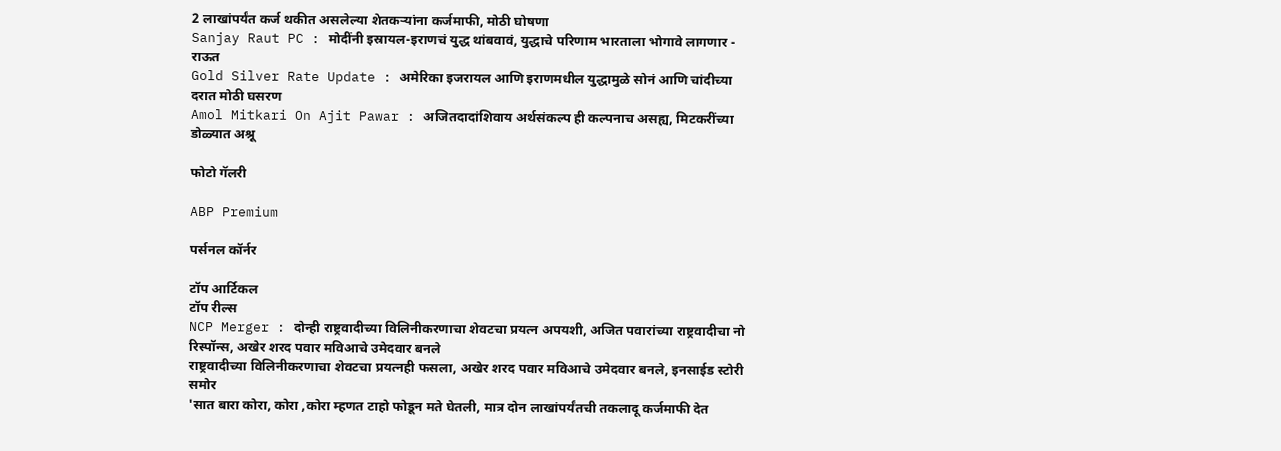2 लाखांपर्यंत कर्ज थकीत असलेल्या शेतकऱ्यांना कर्जमाफी, मोठी घोषणा
Sanjay Raut PC : मोदींनी इस्रायल-इराणचं युद्ध थांबवावं, युद्धाचे परिणाम भारताला भोगावे लागणार - राऊत
Gold Silver Rate Update : अमेरिका इजरायल आणि इराणमधील युद्धामुळे सोनं आणि चांदीच्या दरात मोठी घसरण
Amol Mitkari On Ajit Pawar : अजितदादांशिवाय अर्थसंकल्प ही कल्पनाच असह्य, मिटकरींच्या डोळ्यात अश्रू

फोटो गॅलरी

ABP Premium

पर्सनल कॉर्नर

टॉप आर्टिकल
टॉप रील्स
NCP Merger : दोन्ही राष्ट्रवादीच्या विलिनीकरणाचा शेवटचा प्रयत्न अपयशी, अजित पवारांच्या राष्ट्रवादीचा नो रिस्पॉन्स, अखेर शरद पवार मविआचे उमेदवार बनले
राष्ट्रवादीच्या विलिनीकरणाचा शेवटचा प्रयत्नही फसला, अखेर शरद पवार मविआचे उमेदवार बनले, इनसाईड स्टोरी समोर
'सात बारा कोरा, कोरा ,कोरा म्हणत टाहो फोडून मते घेतली, मात्र दोन लाखांपर्यंतची तकलादू कर्जमाफी देत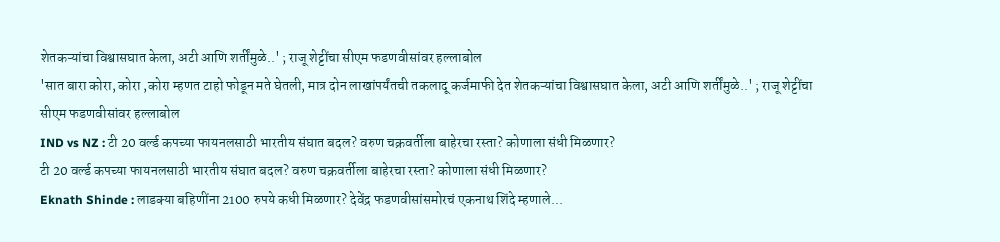शेतकऱ्यांचा विश्वासघात केला, अटी आणि शर्तींमुळे..' ; राजू शेट्टींचा सीएम फडणवीसांवर हल्लाबोल
'सात बारा कोरा, कोरा ,कोरा म्हणत टाहो फोडून मते घेतली, मात्र दोन लाखांपर्यंतची तकलादू कर्जमाफी देत शेतकऱ्यांचा विश्वासघात केला, अटी आणि शर्तींमुळे..' ; राजू शेट्टींचा सीएम फडणवीसांवर हल्लाबोल
IND vs NZ : टी 20 वर्ल्ड कपच्या फायनलसाठी भारतीय संघात बदल? वरुण चक्रवर्तीला बाहेरचा रस्ता? कोणाला संधी मिळणार?
टी 20 वर्ल्ड कपच्या फायनलसाठी भारतीय संघात बदल? वरुण चक्रवर्तीला बाहेरचा रस्ता? कोणाला संधी मिळणार?
Eknath Shinde : लाडक्या बहिणींना 2100 रुपये कधी मिळणार? देवेंद्र फडणवीसांसमोरचं एकनाथ शिंदे म्हणाले...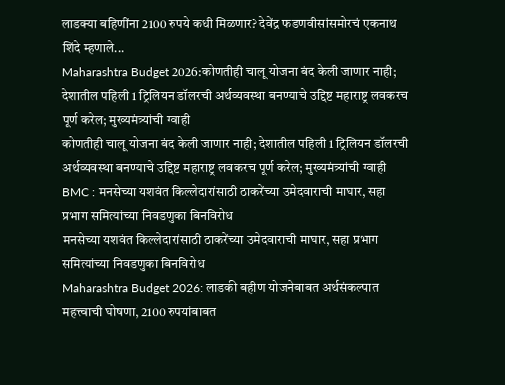लाडक्या बहिणींना 2100 रुपये कधी मिळणार? देवेंद्र फडणवीसांसमोरचं एकनाथ शिंदे म्हणाले...
Maharashtra Budget 2026:कोणतीही चालू योजना बंद केली जाणार नाही; देशातील पहिली 1 ट्रिलियन डॉलरची अर्थव्यवस्था बनण्याचे उद्दिष्ट महाराष्ट्र लवकरच पूर्ण करेल; मुख्यमंत्र्यांची ग्वाही
कोणतीही चालू योजना बंद केली जाणार नाही; देशातील पहिली 1 ट्रिलियन डॉलरची अर्थव्यवस्था बनण्याचे उद्दिष्ट महाराष्ट्र लवकरच पूर्ण करेल; मुख्यमंत्र्यांची ग्वाही
BMC : मनसेच्या यशवंत किल्लेदारांसाठी ठाकरेंच्या उमेदवाराची माघार, सहा प्रभाग समित्यांच्या निवडणुका बिनविरोध
मनसेच्या यशवंत किल्लेदारांसाठी ठाकरेंच्या उमेदवाराची माघार, सहा प्रभाग समित्यांच्या निवडणुका बिनविरोध
Maharashtra Budget 2026: लाडकी बहीण योजनेबाबत अर्थसंकल्पात महत्त्वाची घोषणा, 2100 रुपयांबाबत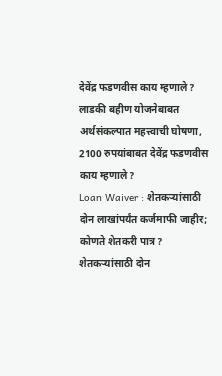देवेंद्र फडणवीस काय म्हणाले?
लाडकी बहीण योजनेबाबत अर्थसंकल्पात महत्त्वाची घोषणा, 2100 रुपयांबाबत देवेंद्र फडणवीस काय म्हणाले?
Loan Waiver : शेतकऱ्यांसाठी दोन लाखांपर्यंत कर्जमाफी जाहीर; कोणते शेतकरी पात्र?
शेतकऱ्यांसाठी दोन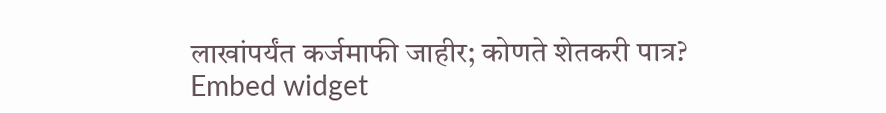लाखांपर्यंत कर्जमाफी जाहीर; कोणते शेतकरी पात्र?
Embed widget